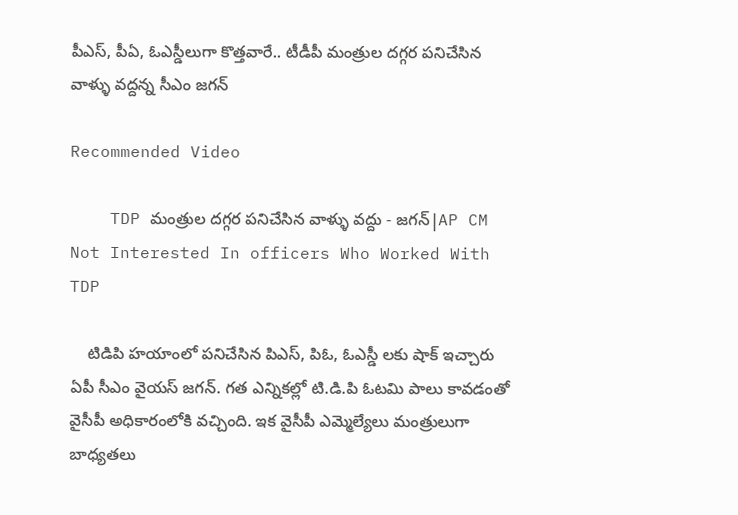పీఎస్‌, పీఏ, ఓఎస్డీలుగా కొత్తవారే.. టీడీపీ మంత్రుల దగ్గర పనిచేసిన వాళ్ళు వద్దన్న సీఎం జగన్

Recommended Video

    TDP మంత్రుల దగ్గర పనిచేసిన వాళ్ళు వద్దు - జగన్|AP CM Not Interested In officers Who Worked With TDP

    టిడిపి హయాంలో పనిచేసిన పిఎస్, పిఓ, ఓఎస్డీ లకు షాక్ ఇచ్చారు ఏపీ సీఎం వైయస్ జగన్. గత ఎన్నికల్లో టి.డి.పి ఓటమి పాలు కావడంతో వైసీపీ అధికారంలోకి వచ్చింది. ఇక వైసీపీ ఎమ్మెల్యేలు మంత్రులుగా బాధ్యతలు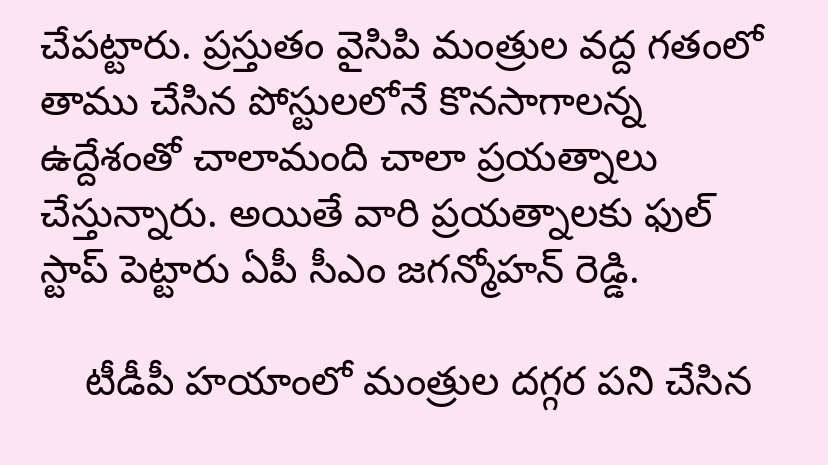చేపట్టారు. ప్రస్తుతం వైసిపి మంత్రుల వద్ద గతంలో తాము చేసిన పోస్టులలోనే కొనసాగాలన్న ఉద్దేశంతో చాలామంది చాలా ప్రయత్నాలు చేస్తున్నారు. అయితే వారి ప్రయత్నాలకు ఫుల్ స్టాప్ పెట్టారు ఏపీ సీఎం జగన్మోహన్ రెడ్డి.

    టీడీపీ హయాంలో మంత్రుల దగ్గర పని చేసిన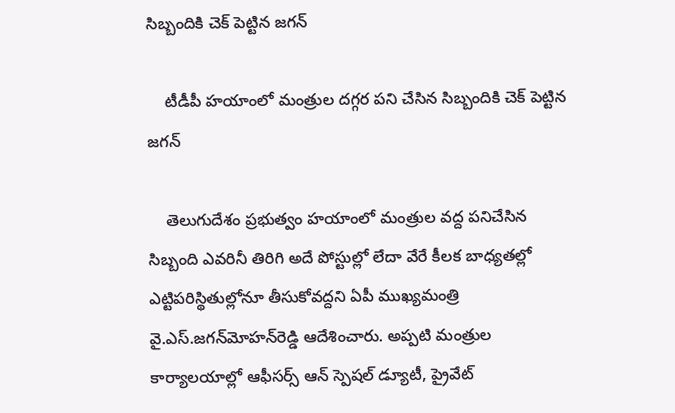సిబ్బందికి చెక్ పెట్టిన జగన్

    టీడీపీ హయాంలో మంత్రుల దగ్గర పని చేసిన సిబ్బందికి చెక్ పెట్టిన జగన్

    తెలుగుదేశం ప్రభుత్వం హయాంలో మంత్రుల వద్ద పనిచేసిన సిబ్బంది ఎవరినీ తిరిగి అదే పోస్టుల్లో లేదా వేరే కీలక బాధ్యతల్లో ఎట్టిపరిస్థితుల్లోనూ తీసుకోవద్దని ఏపీ ముఖ్యమంత్రి వై.ఎస్‌.జగన్‌మోహన్‌రెడ్డి ఆదేశించారు. అప్పటి మంత్రుల కార్యాలయాల్లో ఆఫీసర్స్‌ ఆన్‌ స్పెషల్‌ డ్యూటీ, ప్రైవేట్‌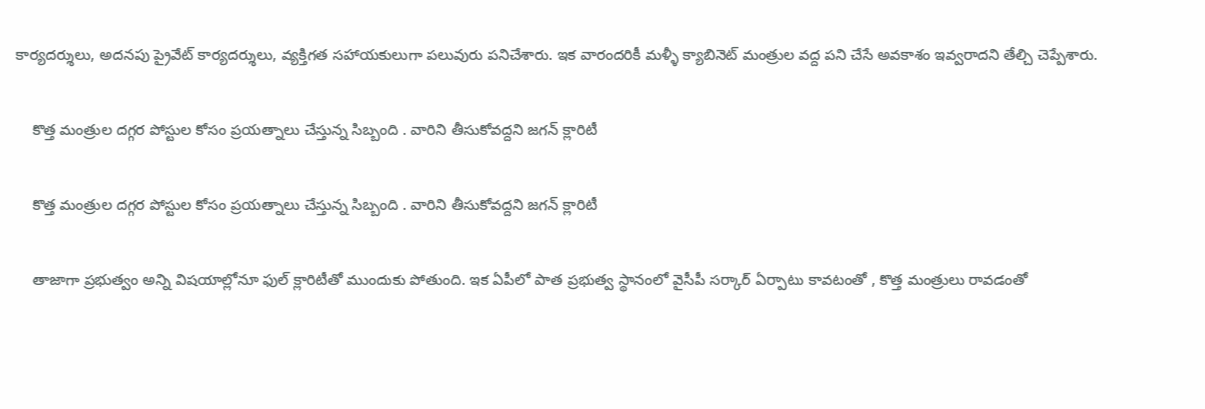కార్యదర్శులు, అదనపు ప్రైవేట్‌ కార్యదర్శులు, వ్యక్తిగత సహాయకులుగా పలువురు పనిచేశారు. ఇక వారందరికీ మళ్ళీ క్యాబినెట్ మంత్రుల వద్ద పని చేసే అవకాశం ఇవ్వరాదని తేల్చి చెప్పేశారు.

    కొత్త మంత్రుల దగ్గర పోస్టుల కోసం ప్రయత్నాలు చేస్తున్న సిబ్బంది . వారిని తీసుకోవద్దని జగన్ క్లారిటీ

    కొత్త మంత్రుల దగ్గర పోస్టుల కోసం ప్రయత్నాలు చేస్తున్న సిబ్బంది . వారిని తీసుకోవద్దని జగన్ క్లారిటీ

    తాజాగా ప్రభుత్వం అన్ని విషయాల్లోనూ ఫుల్ క్లారిటీతో ముందుకు పోతుంది. ఇక ఏపీలో పాత ప్రభుత్వ స్థానంలో వైసీపీ సర్కార్ ఏర్పాటు కావటంతో , కొత్త మంత్రులు రావడంతో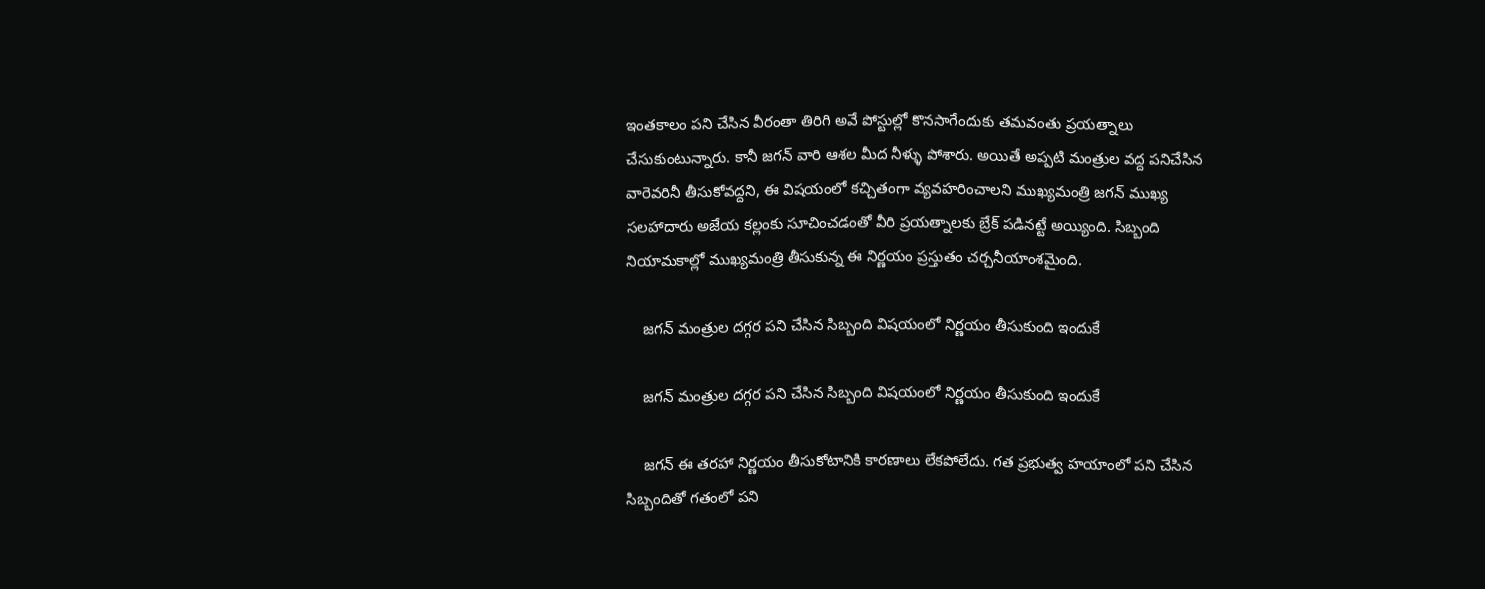ఇంతకాలం పని చేసిన వీరంతా తిరిగి అవే పోస్టుల్లో కొనసాగేందుకు తమవంతు ప్రయత్నాలు చేసుకుంటున్నారు. కానీ జగన్ వారి ఆశల మీద నీళ్ళు పోశారు. అయితే అప్పటి మంత్రుల వద్ద పనిచేసిన వారెవరినీ తీసుకోవద్దని, ఈ విషయంలో కచ్చితంగా వ్యవహరించాలని ముఖ్యమంత్రి జగన్‌ ముఖ్య సలహాదారు అజేయ కల్లంకు సూచించడంతో వీరి ప్రయత్నాలకు బ్రేక్‌ పడినట్టే అయ్యింది. సిబ్బంది నియామకాల్లో ముఖ్యమంత్రి తీసుకున్న ఈ నిర్ణయం ప్రస్తుతం చర్చనీయాంశమైంది.

    జగన్ మంత్రుల దగ్గర పని చేసిన సిబ్బంది విషయంలో నిర్ణయం తీసుకుంది ఇందుకే

    జగన్ మంత్రుల దగ్గర పని చేసిన సిబ్బంది విషయంలో నిర్ణయం తీసుకుంది ఇందుకే

    జగన్ ఈ తరహా నిర్ణయం తీసుకోటానికి కారణాలు లేకపోలేదు. గత ప్రభుత్వ హయాంలో పని చేసిన సిబ్బందితో గతంలో పని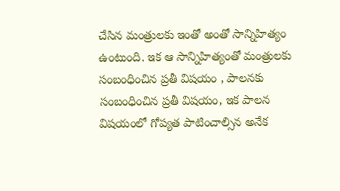చేసిన మంత్రులకు ఇంతో అంతో సాన్నిహిత్యం ఉంటుంది. ఇక ఆ సాన్నిహిత్యంతో మంత్రులకు సంబంధించిన ప్రతీ విషయం , పాలనకు సంబంధించిన ప్రతీ విషయం, ఇక పాలన విషయంలో గోప్యత పాటించాల్సిన అనేక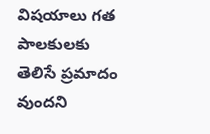విషయాలు గత పాలకులకు తెలిసే ప్రమాదం వుందని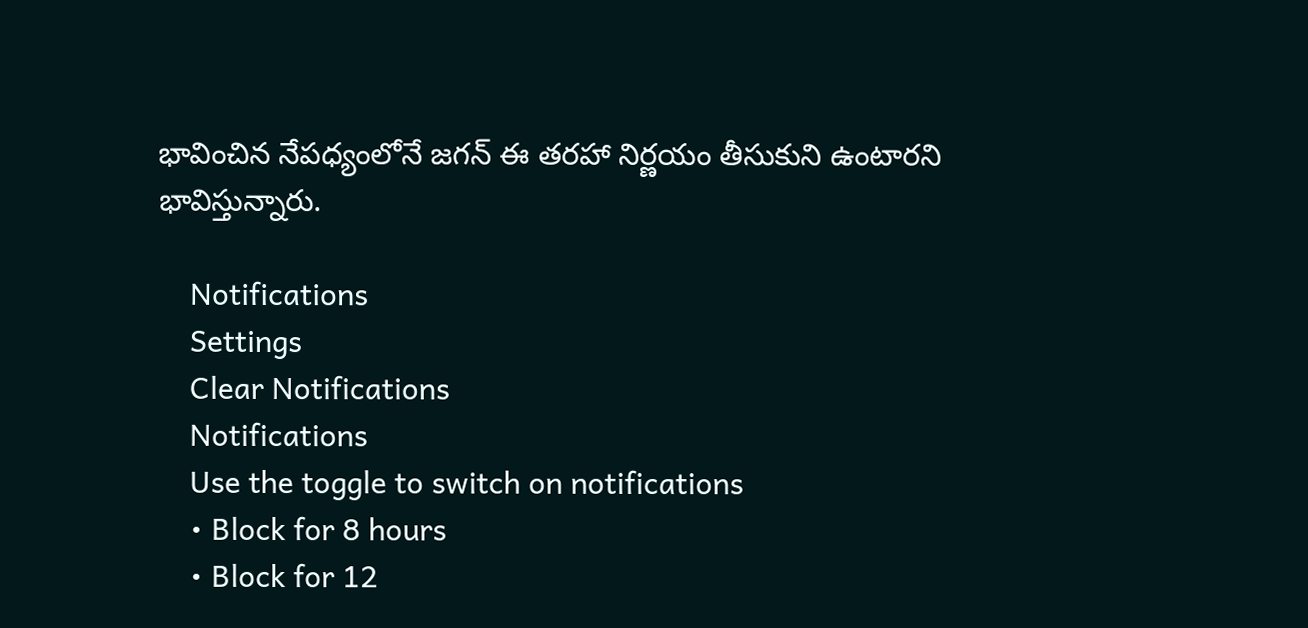భావించిన నేపధ్యంలోనే జగన్ ఈ తరహా నిర్ణయం తీసుకుని ఉంటారని భావిస్తున్నారు.

    Notifications
    Settings
    Clear Notifications
    Notifications
    Use the toggle to switch on notifications
    • Block for 8 hours
    • Block for 12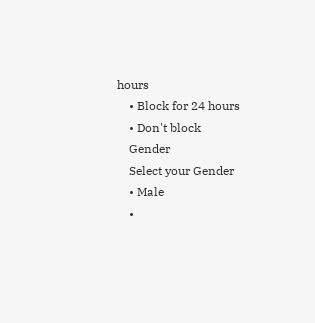hours
    • Block for 24 hours
    • Don't block
    Gender
    Select your Gender
    • Male
    •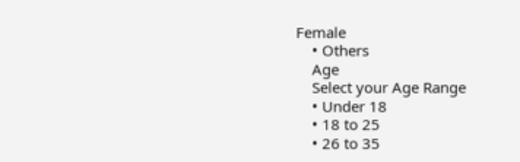Female
    • Others
    Age
    Select your Age Range
    • Under 18
    • 18 to 25
    • 26 to 35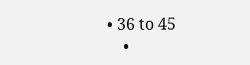• 36 to 45
    •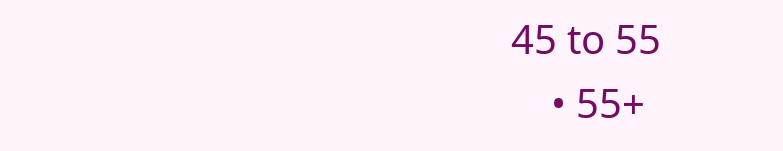45 to 55
    • 55+